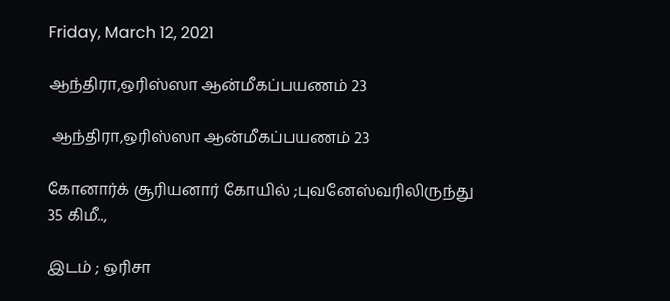Friday, March 12, 2021

ஆந்திரா,ஒரிஸ்ஸா ஆன்மீகப்பயணம் 23

 ஆந்திரா,ஒரிஸ்ஸா ஆன்மீகப்பயணம் 23

கோனார்க் சூரியனார் கோயில் ;புவனேஸ்வரிலிருந்து 35 கிமீ..,

இடம் ; ஒரிசா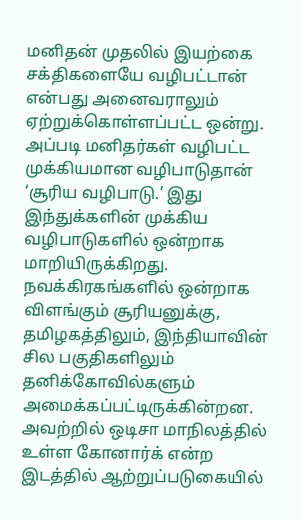மனிதன் முதலில் இயற்கை சக்திகளையே வழிபட்டான் என்பது அனைவராலும் ஏற்றுக்கொள்ளப்பட்ட ஒன்று. அப்படி மனிதர்கள் வழிபட்ட முக்கியமான வழிபாடுதான் ‘சூரிய வழிபாடு.’ இது இந்துக்களின் முக்கிய வழிபாடுகளில் ஒன்றாக மாறியிருக்கிறது. நவக்கிரகங்களில் ஒன்றாக விளங்கும் சூரியனுக்கு, தமிழகத்திலும், இந்தியாவின் சில பகுதிகளிலும் தனிக்கோவில்களும் அமைக்கப்பட்டிருக்கின்றன. அவற்றில் ஒடிசா மாநிலத்தில் உள்ள கோனார்க் என்ற இடத்தில் ஆற்றுப்படுகையில்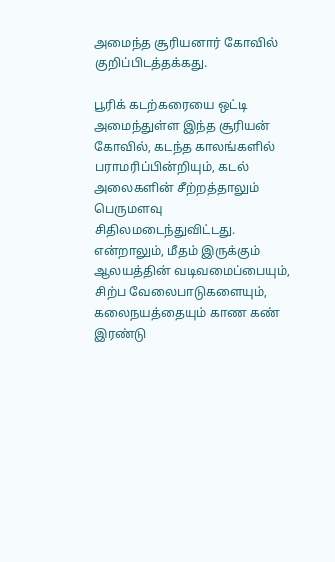அமைந்த சூரியனார் கோவில் குறிப்பிடத்தக்கது.

பூரிக் கடற்கரையை ஒட்டி அமைந்துள்ள இந்த சூரியன் கோவில், கடந்த காலங்களில் பராமரிப்பின்றியும், கடல் அலைகளின் சீற்றத்தாலும் பெருமளவு சிதிலமடைந்துவிட்டது. என்றாலும், மீதம் இருக்கும் ஆலயத்தின் வடிவமைப்பையும், சிற்ப வேலைபாடுகளையும், கலைநயத்தையும் காண கண் இரண்டு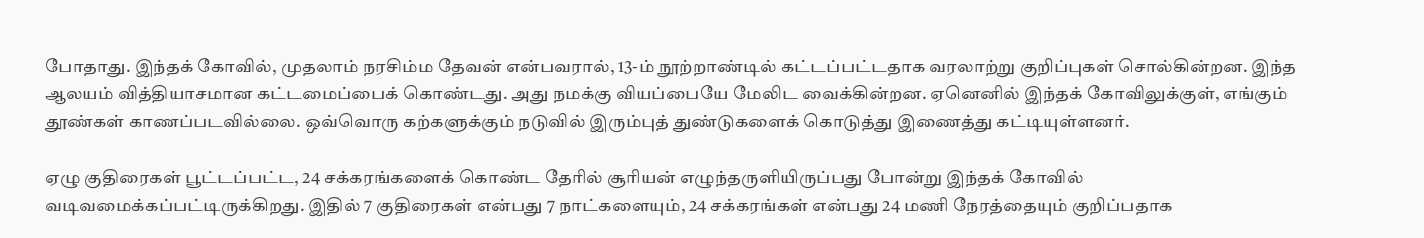போதாது. இந்தக் கோவில், முதலாம் நரசிம்ம தேவன் என்பவரால், 13-ம் நூற்றாண்டில் கட்டப்பட்டதாக வரலாற்று குறிப்புகள் சொல்கின்றன. இந்த ஆலயம் வித்தியாசமான கட்டமைப்பைக் கொண்டது. அது நமக்கு வியப்பையே மேலிட வைக்கின்றன. ஏனெனில் இந்தக் கோவிலுக்குள், எங்கும் தூண்கள் காணப்படவில்லை. ஒவ்வொரு கற்களுக்கும் நடுவில் இரும்புத் துண்டுகளைக் கொடுத்து இணைத்து கட்டியுள்ளனர்.

ஏழு குதிரைகள் பூட்டப்பட்ட, 24 சக்கரங்களைக் கொண்ட தேரில் சூரியன் எழுந்தருளியிருப்பது போன்று இந்தக் கோவில் வடிவமைக்கப்பட்டிருக்கிறது. இதில் 7 குதிரைகள் என்பது 7 நாட்களையும், 24 சக்கரங்கள் என்பது 24 மணி நேரத்தையும் குறிப்பதாக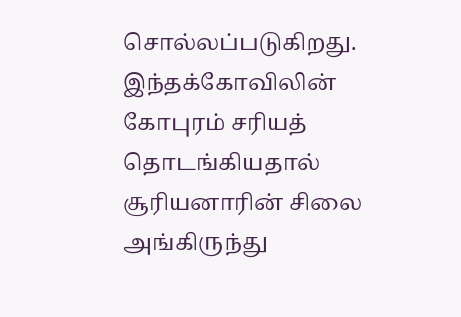சொல்லப்படுகிறது. இந்தக்கோவிலின் கோபுரம் சரியத் தொடங்கியதால் சூரியனாரின் சிலை அங்கிருந்து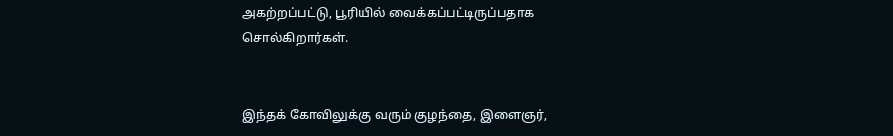அகற்றப்பட்டு, பூரியில் வைக்கப்பட்டிருப்பதாக சொல்கிறார்கள்.


இந்தக் கோவிலுக்கு வரும் குழந்தை, இளைஞர்,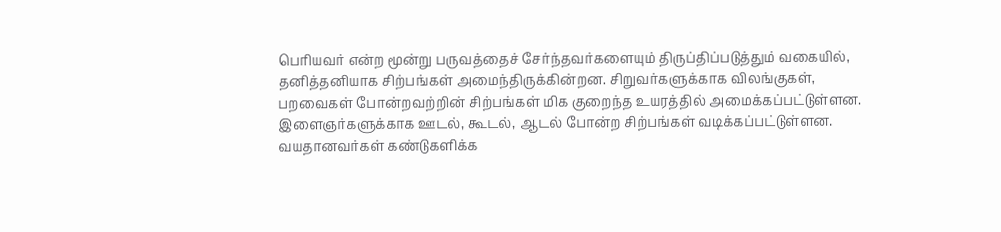பெரியவர் என்ற மூன்று பருவத்தைச் சேர்ந்தவர்களையும் திருப்திப்படுத்தும் வகையில், தனித்தனியாக சிற்பங்கள் அமைந்திருக்கின்றன. சிறுவர்களுக்காக விலங்குகள், பறவைகள் போன்றவற்றின் சிற்பங்கள் மிக குறைந்த உயரத்தில் அமைக்கப்பட்டுள்ளன. இளைஞர்களுக்காக ஊடல், கூடல், ஆடல் போன்ற சிற்பங்கள் வடிக்கப்பட்டுள்ளன. வயதானவர்கள் கண்டுகளிக்க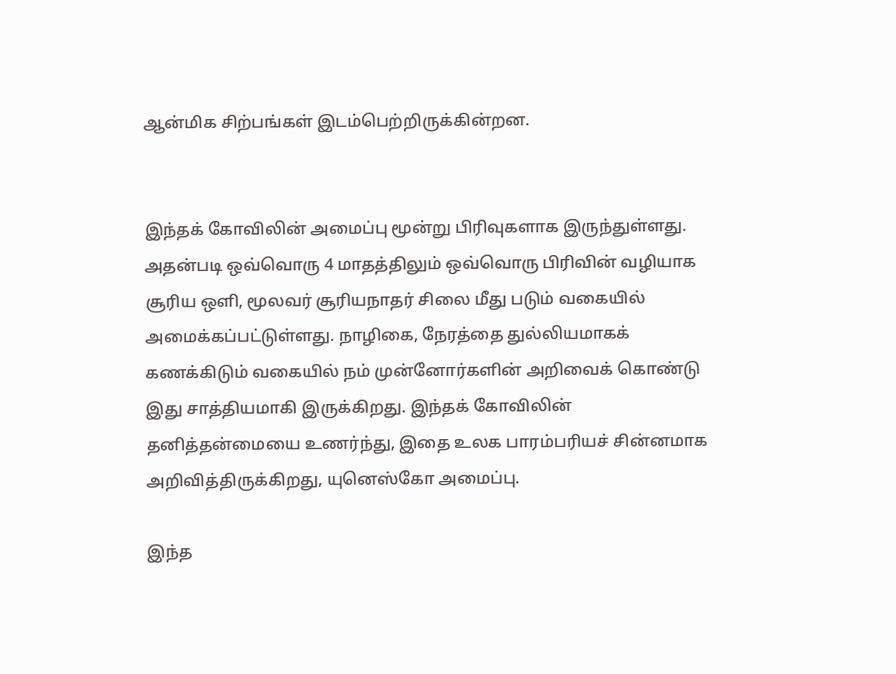ஆன்மிக சிற்பங்கள் இடம்பெற்றிருக்கின்றன.


இந்தக் கோவிலின் அமைப்பு மூன்று பிரிவுகளாக இருந்துள்ளது. அதன்படி ஒவ்வொரு 4 மாதத்திலும் ஒவ்வொரு பிரிவின் வழியாக சூரிய ஒளி, மூலவர் சூரியநாதர் சிலை மீது படும் வகையில் அமைக்கப்பட்டுள்ளது. நாழிகை, நேரத்தை துல்லியமாகக் கணக்கிடும் வகையில் நம் முன்னோர்களின் அறிவைக் கொண்டு இது சாத்தியமாகி இருக்கிறது. இந்தக் கோவிலின் தனித்தன்மையை உணர்ந்து, இதை உலக பாரம்பரியச் சின்னமாக அறிவித்திருக்கிறது, யுனெஸ்கோ அமைப்பு.

இந்த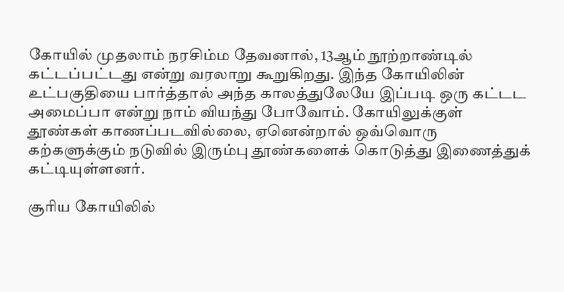கோயில் முதலாம் நரசிம்ம தேவனால், 13ஆம் நூற்றாண்டில் கட்டப்பட்டது என்று வரலாறு கூறுகிறது. இந்த கோயிலின் உட்பகுதியை பார்த்தால் அந்த காலத்துலேயே இப்படி ஒரு கட்டட அமைப்பா என்று நாம் வியந்து போவோம். கோயிலுக்குள் தூண்கள் காணப்படவில்லை, ஏனென்றால் ஒவ்வொரு கற்களுக்கும் நடுவில் இரும்பு தூண்களைக் கொடுத்து இணைத்துக் கட்டியுள்ளனர்.

சூரிய கோயிலில்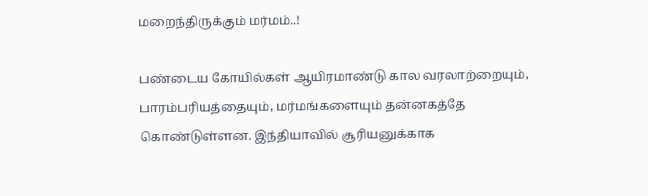மறைந்திருக்கும் மர்மம்..!

பண்டைய கோயில்கள் ஆயிரமாண்டு கால வரலாற்றையும், பாரம்பரியத்தையும், மர்மங்களையும் தன்னகத்தே கொண்டுள்ளன. இந்தியாவில் சூரியனுக்காக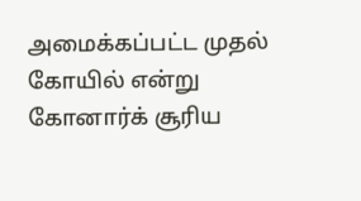அமைக்கப்பட்ட முதல் கோயில் என்று கோனார்க் சூரிய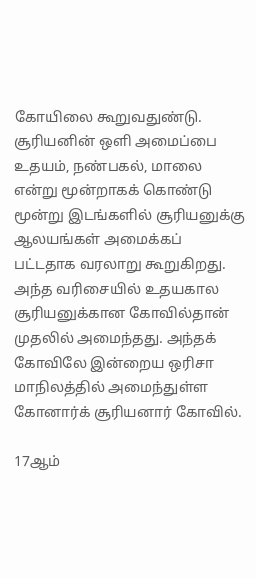கோயிலை கூறுவதுண்டு. சூரியனின் ஒளி அமைப்பை உதயம், நண்பகல், மாலை என்று மூன்றாகக் கொண்டு மூன்று இடங்களில் சூரியனுக்கு ஆலயங்கள் அமைக்கப் பட்டதாக வரலாறு கூறுகிறது. அந்த வரிசையில் உதயகால சூரியனுக்கான கோவில்தான் முதலில் அமைந்தது. அந்தக் கோவிலே இன்றைய ஒரிசா மாநிலத்தில் அமைந்துள்ள கோனார்க் சூரியனார் கோவில்.

17ஆம்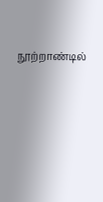நூற்றாண்டில்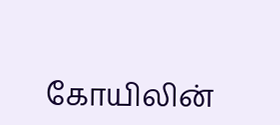கோயிலின்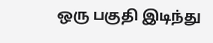ஒரு பகுதி இடிந்து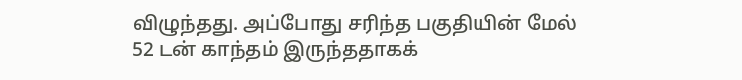விழுந்தது. அப்போது சரிந்த பகுதியின் மேல் 52 டன் காந்தம் இருந்ததாகக்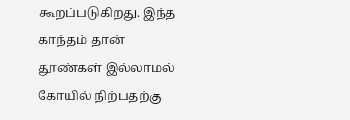கூறப்படுகிறது. இந்த காந்தம் தான் தூண்கள் இல்லாமல் கோயில் நிற்பதற்கு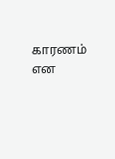காரணம் என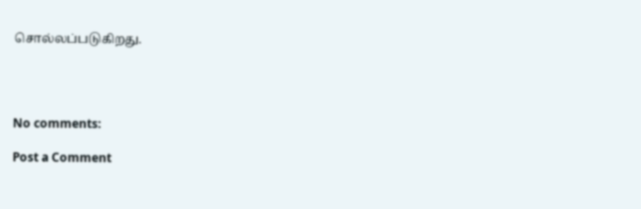சொல்லப்படுகிறது.




No comments:

Post a Comment